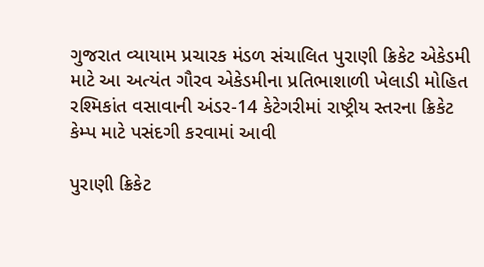ગુજરાત વ્યાયામ પ્રચારક મંડળ સંચાલિત પુરાણી ક્રિકેટ એકેડમી માટે આ અત્યંત ગૌરવ એકેડમીના પ્રતિભાશાળી ખેલાડી મોહિત રશ્મિકાંત વસાવાની અંડર-14 કેટેગરીમાં રાષ્ટ્રીય સ્તરના ક્રિકેટ કેમ્પ માટે પસંદગી કરવામાં આવી

પુરાણી ક્રિકેટ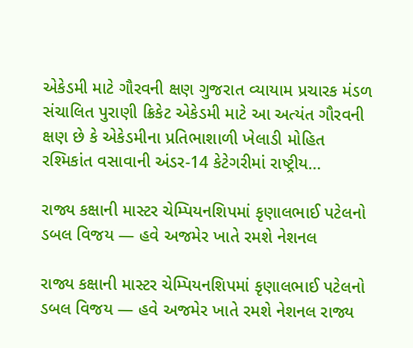એકેડમી માટે ગૌરવની ક્ષણ ગુજરાત વ્યાયામ પ્રચારક મંડળ સંચાલિત પુરાણી ક્રિકેટ એકેડમી માટે આ અત્યંત ગૌરવની ક્ષણ છે કે એકેડમીના પ્રતિભાશાળી ખેલાડી મોહિત રશ્મિકાંત વસાવાની અંડર-14 કેટેગરીમાં રાષ્ટ્રીય…

રાજ્ય કક્ષાની માસ્ટર ચેમ્પિયનશિપમાં કૃણાલભાઈ પટેલનો ડબલ વિજય — હવે અજમેર ખાતે રમશે નેશનલ

રાજ્ય કક્ષાની માસ્ટર ચેમ્પિયનશિપમાં કૃણાલભાઈ પટેલનો ડબલ વિજય — હવે અજમેર ખાતે રમશે નેશનલ રાજ્ય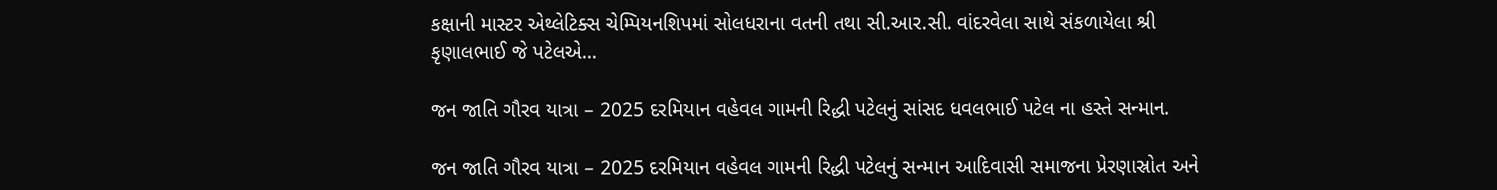કક્ષાની માસ્ટર એથ્લેટિક્સ ચેમ્પિયનશિપમાં સોલધરાના વતની તથા સી.આર.સી. વાંદરવેલા સાથે સંકળાયેલા શ્રી કૃણાલભાઈ જે પટેલએ…

જન જાતિ ગૌરવ યાત્રા – 2025 દરમિયાન વહેવલ ગામની રિદ્ધી પટેલનું સાંસદ ધવલભાઈ પટેલ ના હસ્તે સન્માન.

જન જાતિ ગૌરવ યાત્રા – 2025 દરમિયાન વહેવલ ગામની રિદ્ધી પટેલનું સન્માન આદિવાસી સમાજના પ્રેરણાસ્રોત અને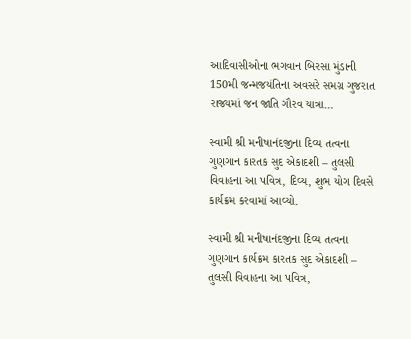આદિવાસીઓના ભગવાન બિરસા મુંડાની 150મી જન્મજયંતિના અવસરે સમગ્ર ગુજરાત રાજ્યમાં જન જાતિ ગૌરવ યાત્રા…

સ્વામી શ્રી મનીષાનંદજીના દિવ્ય તત્વના ગુણગાન કારતક સુદ એકાદશી – તુલસી વિવાહના આ પવિત્ર, દિવ્ય, શુભ યોગ દિવસે કાર્યક્રમ કરવામાં આવ્યો.

સ્વામી શ્રી મનીષાનંદજીના દિવ્ય તત્વના ગુણગાન કાર્યક્રમ કારતક સુદ એકાદશી – તુલસી વિવાહના આ પવિત્ર,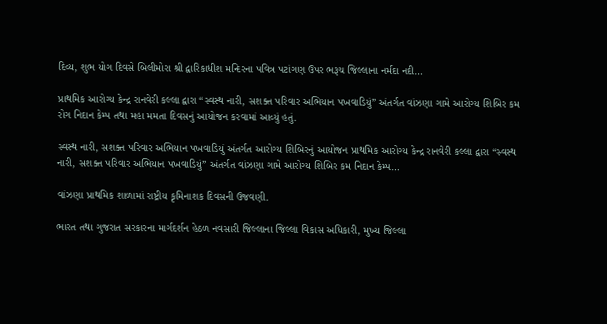દિવ્ય, શુભ યોગ દિવસે બિલીમોરા શ્રી દ્વારિકાધીશ મન્દિરના પવિત્ર પટાંગણ ઉપર ભરૂચ જિલ્લાના નર્મદા નદી…

પ્રાથમિક આરોગ્ય કેન્દ્ર રાનવેરી કલ્લા દ્વારા “સ્વસ્થ નારી, સશક્ત પરિવાર અભિયાન પખવાડિયું” અંતર્ગત વાંઝણા ગામે આરોગ્ય શિબિર કમ રોગ નિદાન કેમ્પ તથા મહા મમતા દિવસનું આયોજન કરવામાં આવ્યું હતું.

સ્વસ્થ નારી, સશક્ત પરિવાર અભિયાન પખવાડિયું અંતર્ગત આરોગ્ય શિબિરનું આયોજન પ્રાથમિક આરોગ્ય કેન્દ્ર રાનવેરી કલ્લા દ્વારા “સ્વસ્થ નારી, સશક્ત પરિવાર અભિયાન પખવાડિયું” અંતર્ગત વાંઝણા ગામે આરોગ્ય શિબિર કમ નિદાન કેમ્પ…

વાંઝણા પ્રાથમિક શાળામાં રાષ્ટ્રીય કૃમિનાશક દિવસની ઉજવણી.

ભારત તથા ગુજરાત સરકારના માર્ગદર્શન હેઠળ નવસારી જિલ્લાના જિલ્લા વિકાસ અધિકારી, મુખ્ય જિલ્લા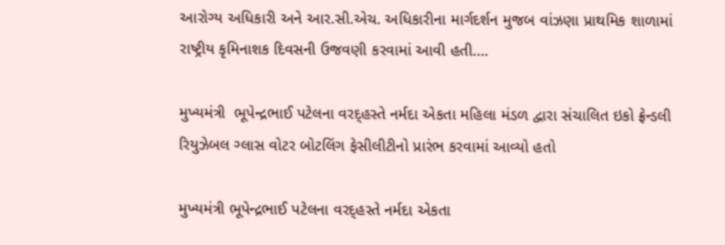આરોગ્ય અધિકારી અને આર.સી.એચ. અધિકારીના માર્ગદર્શન મુજબ વાંઝણા પ્રાથમિક શાળામાં રાષ્ટ્રીય કૃમિનાશક દિવસની ઉજવણી કરવામાં આવી હતી.…

મુખ્યમંત્રી  ભૂપેન્દ્રભાઈ પટેલના વરદ્હસ્તે નર્મદા એકતા મહિલા મંડળ દ્વારા સંચાલિત ઇકો ફ્રેન્ડલી રિયુઝેબલ ગ્લાસ વોટર બોટલિંગ ફેસીલીટીનો પ્રારંભ કરવામાં આવ્યો હતો

મુખ્યમંત્રી ભૂપેન્દ્રભાઈ પટેલના વરદ્હસ્તે નર્મદા એકતા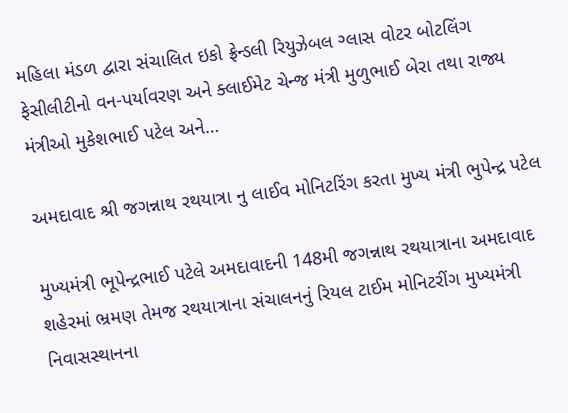મહિલા મંડળ દ્વારા સંચાલિત ઇકો ફ્રેન્ડલી રિયુઝેબલ ગ્લાસ વોટર બોટલિંગ ફેસીલીટીનો વન-પર્યાવરણ અને ક્લાઈમેટ ચેન્જ મંત્રી મુળુભાઈ બેરા તથા રાજ્ય મંત્રીઓ મુકેશભાઈ પટેલ અને…

અમદાવાદ શ્રી જગન્નાથ રથયાત્રા નુ લાઈવ મોનિટરિંગ કરતા મુખ્ય મંત્રી ભુપેન્દ્ર પટેલ

મુખ્યમંત્રી ભૂપેન્દ્રભાઈ પટેલે અમદાવાદની 148મી જગન્નાથ રથયાત્રાના અમદાવાદ શહેરમાં ભ્રમણ તેમજ રથયાત્રાના સંચાલનનું રિયલ ટાઈમ મોનિટરીંગ મુખ્યમંત્રી નિવાસસ્થાનના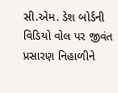સી.એમ. ડેશ બોર્ડની વિડિયો વોલ પર જીવંત પ્રસારણ નિહાળીને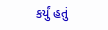કર્યું હતું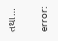તથા…

error: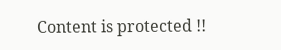Content is protected !!